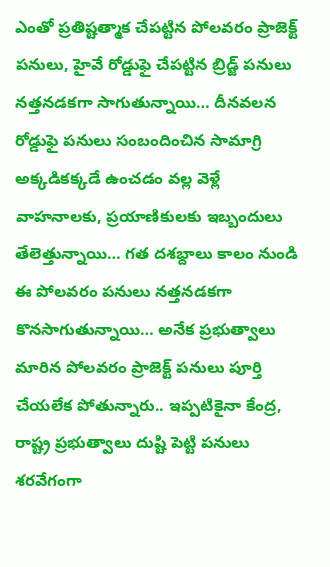ఎంతో ప్రతిష్టత్మాక చేపట్టిన పోలవరం ప్రాజెక్ట్ పనులు, హైవే రోడ్డుఫై చేపట్టిన బ్రిడ్జ్ పనులు నత్తనడకగా సాగుతున్నాయి… దీనవలన రోడ్డుఫై పనులు సంబందించిన సామాగ్రి అక్కడికక్కడే ఉంచడం వల్ల వెళ్లే వాహనాలకు, ప్రయాణికులకు ఇబ్బందులు తేలెత్తున్నాయి… గత దశబ్దాలు కాలం నుండి ఈ పోలవరం పనులు నత్తనడకగా కొనసాగుతున్నాయి… అనేక ప్రభుత్వాలు మారిన పోలవరం ప్రాజెక్ట్ పనులు పూర్తి చేయలేక పోతున్నారు.. ఇప్పటికైనా కేంద్ర, రాష్ట్ర ప్రభుత్వాలు దుష్టి పెట్టి పనులు శరవేగంగా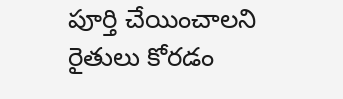పూర్తి చేయించాలని రైతులు కోరడం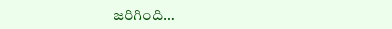జరిగింది…